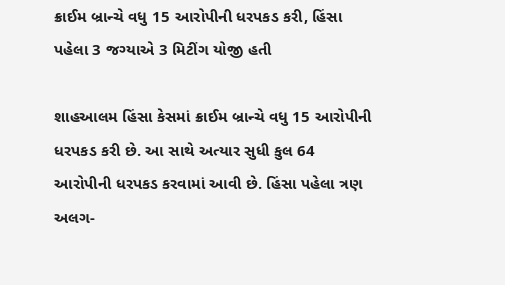ક્રાઈમ બ્રાન્ચે વધુ 15 આરોપીની ધરપકડ કરી, હિંસા પહેલા 3 જગ્યાએ 3 મિટીંગ યોજી હતી

શાહઆલમ હિંસા કેસમાં ક્રાઈમ બ્રાન્ચે વધુ 15 આરોપીની ધરપકડ કરી છે. આ સાથે અત્યાર સુધી કુલ 64 આરોપીની ધરપકડ કરવામાં આવી છે. હિંસા પહેલા ત્રણ અલગ-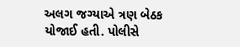અલગ જગ્યાએ ત્રણ બેઠક યોજાઈ હતી. પોલીસે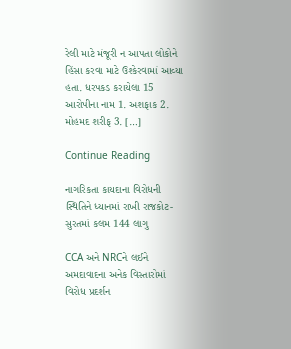રેલી માટે મંજૂરી ન આપતા લોકોને હિંસા કરવા માટે ઉશ્કેરવામાં આવ્યા હતા. ધરપકડ કરાયેલા 15 આરોપીના નામ 1. અશફાક 2. મોહમદ શરીફ 3. […]

Continue Reading

નાગરિકતા કાયદાના વિરોધની સ્થિતિને ધ્યાનમાં રાખી રાજકોટ-સુરતમાં કલમ 144 લાગુ

CCA અને NRCને લઈને અમદાવાદના અનેક વિસ્તારોમાં વિરોધ પ્રદર્શન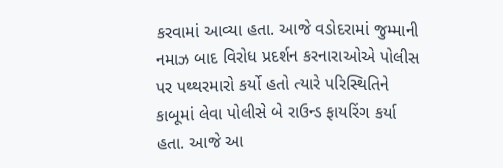કરવામાં આવ્યા હતા. આજે વડોદરામાં જુમ્માની નમાઝ બાદ વિરોધ પ્રદર્શન કરનારાઓએ પોલીસ પર પથ્થરમારો કર્યો હતો ત્યારે પરિસ્થિતિને કાબૂમાં લેવા પોલીસે બે રાઉન્ડ ફાયરિંગ કર્યા હતા. આજે આ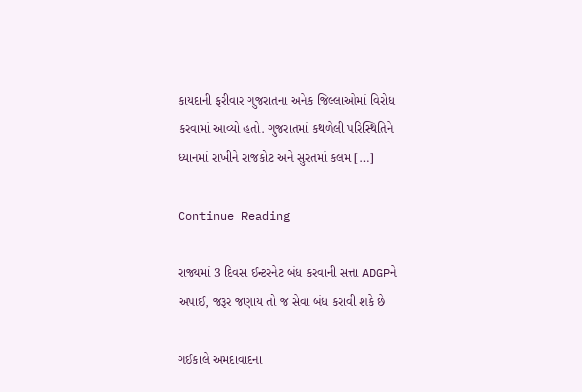કાયદાની ફરીવાર ગુજરાતના અનેક જિલ્લાઓમાં વિરોધ કરવામાં આવ્યો હતો. ગુજરાતમાં કથળેલી પરિસ્થિતિને ધ્યાનમાં રાખીને રાજકોટ અને સુરતમાં કલમ […]

Continue Reading

રાજ્યમાં 3 દિવસ ઈન્ટરનેટ બંધ કરવાની સત્તા ADGPને અપાઈ, જરૂર જણાય તો જ સેવા બંધ કરાવી શકે છે

ગઈકાલે અમદાવાદના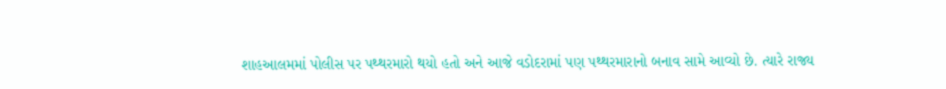શાહઆલમમાં પોલીસ પર પથ્થરમારો થયો હતો અને આજે વડોદરામાં પણ પથ્થરમારાનો બનાવ સામે આવ્યો છે. ત્યારે રાજ્ય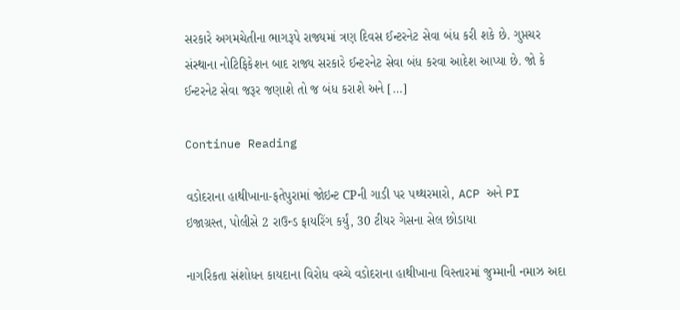સરકારે અગમચેતીના ભાગરૂપે રાજ્યમાં ત્રણ દિવસ ઈન્ટરનેટ સેવા બંધ કરી શકે છે. ગુપ્તચર સંસ્થાના નોટિફિકેશન બાદ રાજ્ય સરકારે ઈન્ટરનેટ સેવા બંધ કરવા આદેશ આપ્યા છે. જો કે ઈન્ટરનેટ સેવા જરૂર જણાશે તો જ બંધ કરાશે અને […]

Continue Reading

વડોદરાના હાથીખાના-ફતેપુરામાં જોઇન્ટ CPની ગાડી પર પથ્થરમારો, ACP અને PI ઇજાગ્રસ્ત, પોલીસે 2 રાઉન્ડ ફાયરિંગ કર્યું, 30 ટીયર ગેસના સેલ છોડાયા

નાગરિકતા સંશોધન કાયદાના વિરોધ વચ્ચે વડોદરાના હાથીખાના વિસ્તારમાં જુમ્માની નમાઝ અદા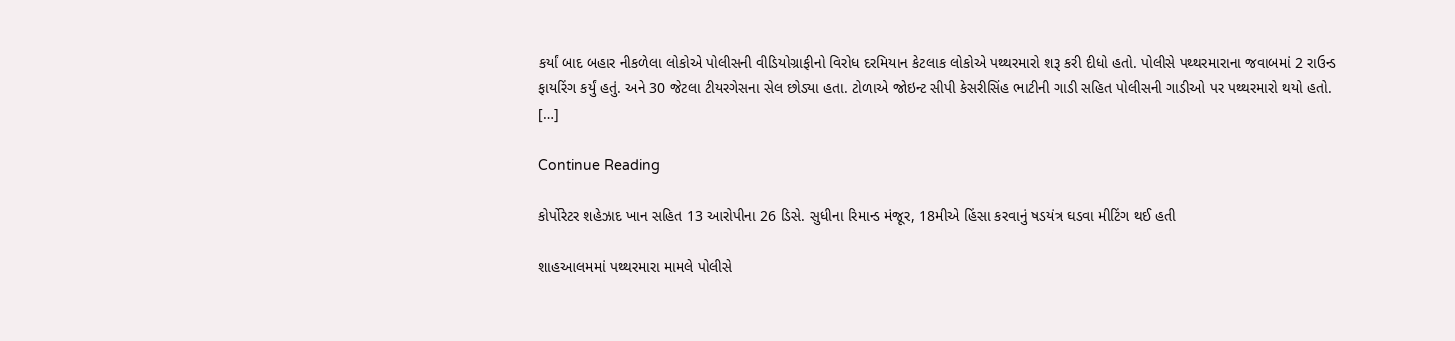કર્યાં બાદ બહાર નીકળેલા લોકોએ પોલીસની વીડિયોગ્રાફીનો વિરોધ દરમિયાન કેટલાક લોકોએ પથ્થરમારો શરૂ કરી દીધો હતો. પોલીસે પથ્થરમારાના જવાબમાં 2 રાઉન્ડ ફાયરિંગ કર્યું હતું. અને 30 જેટલા ટીયરગેસના સેલ છોડ્યા હતા. ટોળાએ જોઇન્ટ સીપી કેસરીસિંહ ભાટીની ગાડી સહિત પોલીસની ગાડીઓ પર પથ્થરમારો થયો હતો. […]

Continue Reading

કોર્પોરેટર શહેઝાદ ખાન સહિત 13 આરોપીના 26 ડિસે. સુધીના રિમાન્ડ મંજૂર, 18મીએ હિંસા કરવાનું ષડયંત્ર ઘડવા મીટિંગ થઈ હતી

શાહઆલમમાં પથ્થરમારા મામલે પોલીસે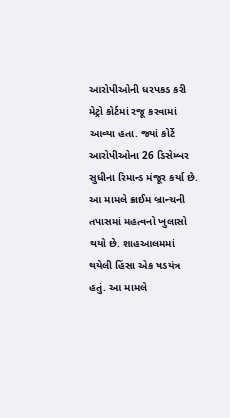આરોપીઓની ધરપકડ કરી મેટ્રો કોર્ટમાં રજૂ કરવામાં આવ્યા હતા. જ્યાં કોર્ટે આરોપીઓના 26 ડિસેમ્બર સુધીના રિમાન્ડ મંજૂર કર્યા છે. આ મામલે ક્રાઈમ બ્રાન્ચની તપાસમાં મહત્વનો ખુલાસો થયો છે. શાહઆલમમાં થયેલી હિંસા એક ષડયંત્ર હતું. આ મામલે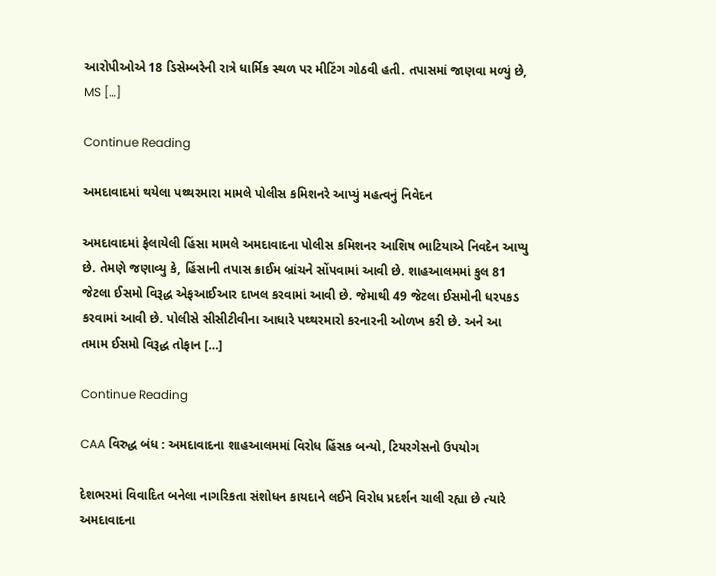આરોપીઓએ 18 ડિસેમ્બરેની રાત્રે ધાર્મિક સ્થળ પર મીટિંગ ગોઠવી હતી. તપાસમાં જાણવા મળ્યું છે, MS […]

Continue Reading

અમદાવાદમાં થયેલા પથ્થરમારા મામલે પોલીસ કમિશનરે આપ્યું મહત્વનું નિવેદન

અમદાવાદમાં ફેલાયેલી હિંસા મામલે અમદાવાદના પોલીસ કમિશનર આશિષ ભાટિયાએ નિવદેન આપ્યુ છે. તેમણે જણાવ્યુ કે, હિંસાની તપાસ ક્રાઈમ બ્રાંચને સોંપવામાં આવી છે. શાહઆલમમાં કુલ 81 જેટલા ઈસમો વિરૂદ્ધ એફઆઈઆર દાખલ કરવામાં આવી છે. જેમાથી 49 જેટલા ઈસમોની ધરપકડ કરવામાં આવી છે. પોલીસે સીસીટીવીના આધારે પથ્થરમારો કરનારની ઓળખ કરી છે. અને આ તમામ ઈસમો વિરૂદ્ધ તોફાન […]

Continue Reading

CAA વિરુદ્ધ બંધ : અમદાવાદના શાહઆલમમાં વિરોધ હિંસક બન્યો, ટિયરગેસનો ઉપયોગ

દેશભરમાં વિવાદિત બનેલા નાગરિકતા સંશોધન કાયદાને લઈને વિરોધ પ્રદર્શન ચાલી રહ્યા છે ત્યારે અમદાવાદના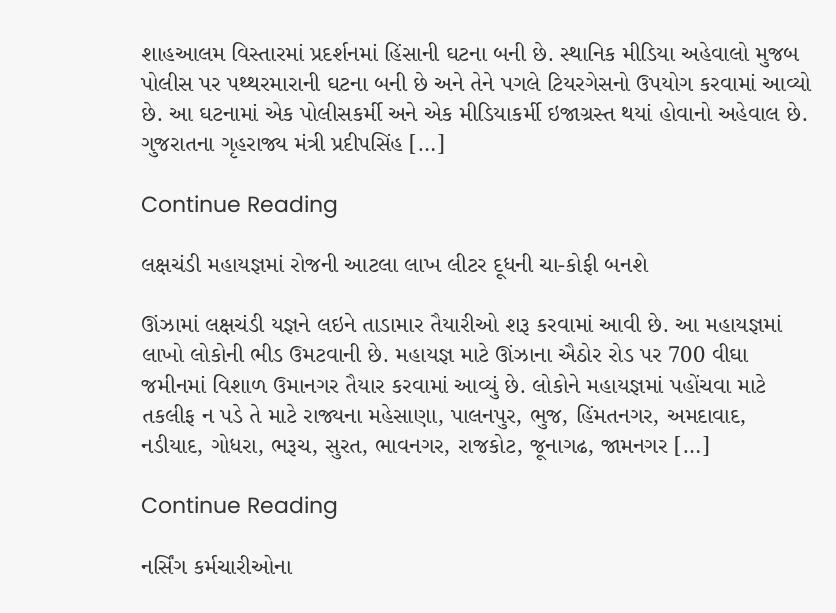શાહઆલમ વિસ્તારમાં પ્રદર્શનમાં હિંસાની ઘટના બની છે. સ્થાનિક મીડિયા અહેવાલો મુજબ પોલીસ પર પથ્થરમારાની ઘટના બની છે અને તેને પગલે ટિયરગેસનો ઉપયોગ કરવામાં આવ્યો છે. આ ઘટનામાં એક પોલીસકર્મી અને એક મીડિયાકર્મી ઇજાગ્રસ્ત થયાં હોવાનો અહેવાલ છે. ગુજરાતના ગૃહરાજ્ય મંત્રી પ્રદીપસિંહ […]

Continue Reading

લક્ષચંડી મહાયજ્ઞમાં રોજની આટલા લાખ લીટર દૂધની ચા-કોફી બનશે

ઊંઝામાં લક્ષચંડી યજ્ઞને લઇને તાડામાર તૈયારીઓ શરૂ કરવામાં આવી છે. આ મહાયજ્ઞમાં લાખો લોકોની ભીડ ઉમટવાની છે. મહાયજ્ઞ માટે ઊંઝાના ઐઠોર રોડ પર 700 વીઘા જમીનમાં વિશાળ ઉમાનગર તૈયાર કરવામાં આવ્યું છે. લોકોને મહાયજ્ઞમાં પહોંચવા માટે તકલીફ ન પડે તે માટે રાજ્યના મહેસાણા, પાલનપુર, ભુજ, હિંમતનગર, અમદાવાદ, નડીયાદ, ગોધરા, ભરૂચ, સુરત, ભાવનગર, રાજકોટ, જૂનાગઢ, જામનગર […]

Continue Reading

નર્સિંગ કર્મચારીઓના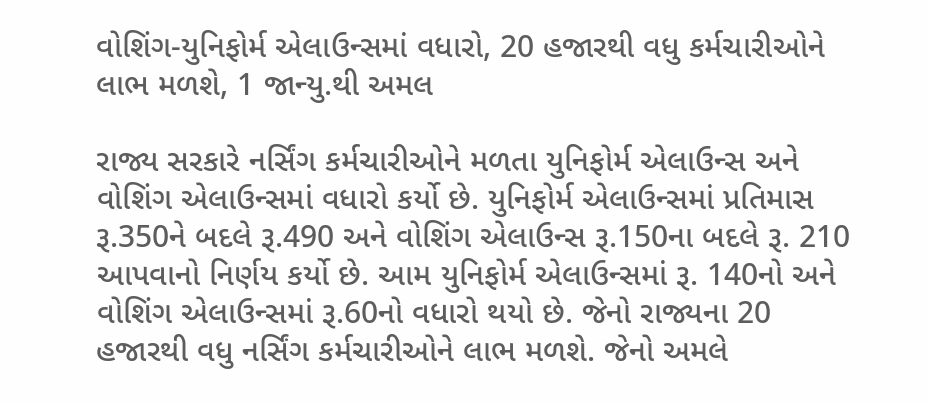વોશિંગ-યુનિફોર્મ એલાઉન્સમાં વધારો, 20 હજારથી વધુ કર્મચારીઓને લાભ મળશે, 1 જાન્યુ.થી અમલ

રાજ્ય સરકારે નર્સિંગ કર્મચારીઓને મળતા યુનિફોર્મ એલાઉન્સ અને વોશિંગ એલાઉન્સમાં વધારો કર્યો છે. યુનિફોર્મ એલાઉન્સમાં પ્રતિમાસ રૂ.350ને બદલે રૂ.490 અને વોશિંગ એલાઉન્સ રૂ.150ના બદલે રૂ. 210 આપવાનો નિર્ણય કર્યો છે. આમ યુનિફોર્મ એલાઉન્સમાં રૂ. 140નો અને વોશિંગ એલાઉન્સમાં રૂ.60નો વધારો થયો છે. જેનો રાજ્યના 20 હજારથી વધુ નર્સિંગ કર્મચારીઓને લાભ મળશે. જેનો અમલે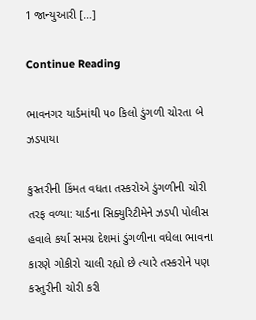1 જાન્યુઆરી […]

Continue Reading

ભાવનગર યાર્ડમાંથી ૫૦ કિલો ડુંગળી ચોરતા બે ઝડપાયા

કુસ્તરીની કિંમત વધતા તસ્કરોએ ડુંગળીની ચોરી તરફ વળ્યા: યાર્ડના સિક્યુરિટીમેને ઝડપી પોલીસ હવાલે કર્યા સમગ્ર દેશમાં ડુંગળીના વધેલા ભાવના કારણે ગોકીરો ચાલી રહ્યો છે ત્યારે તસ્કરોને પણ કસ્તુરીની ચોરી કરી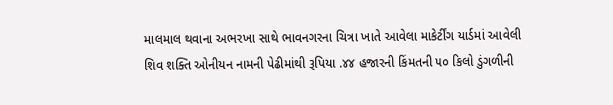માલમાલ થવાના અભરખા સાથે ભાવનગરના ચિત્રા ખાતે આવેલા માકેર્ટીંગ યાર્ડમાં આવેલી શિવ શક્તિ ઓનીયન નામની પેઢીમાંથી રૂપિયા .૪૪ હજારની કિંમતની ૫૦ કિલો ડુંગળીની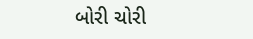બોરી ચોરી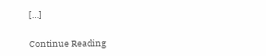[…]

Continue Reading